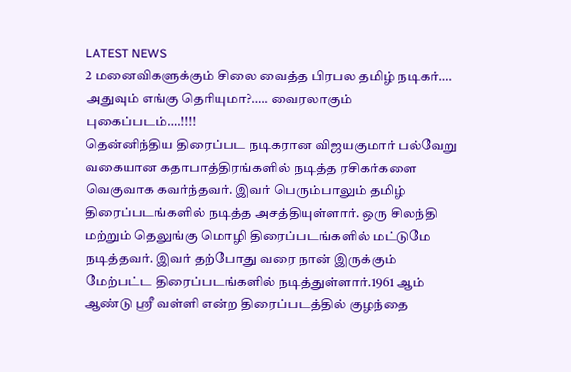LATEST NEWS
2 மனைவிகளுக்கும் சிலை வைத்த பிரபல தமிழ் நடிகர்…. அதுவும் எங்கு தெரியுமா?….. வைரலாகும் புகைப்படம்….!!!!
தென்னிந்திய திரைப்பட நடிகரான விஜயகுமார் பல்வேறு வகையான கதாபாத்திரங்களில் நடித்த ரசிகர்களை வெகுவாக கவர்ந்தவர். இவர் பெரும்பாலும் தமிழ் திரைப்படங்களில் நடித்த அசத்தியுள்ளார். ஒரு சிலந்தி மற்றும் தெலுங்கு மொழி திரைப்படங்களில் மட்டுமே நடித்தவர். இவர் தற்போது வரை நான் இருக்கும் மேற்பட்ட திரைப்படங்களில் நடித்துள்ளார்.1961 ஆம் ஆண்டு ஸ்ரீ வள்ளி என்ற திரைப்படத்தில் குழந்தை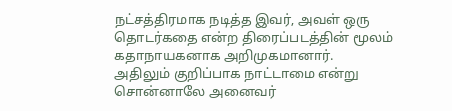நட்சத்திரமாக நடித்த இவர், அவள் ஒரு தொடர்கதை என்ற திரைப்படத்தின் மூலம் கதாநாயகனாக அறிமுகமானார்.
அதிலும் குறிப்பாக நாட்டாமை என்று சொன்னாலே அனைவர்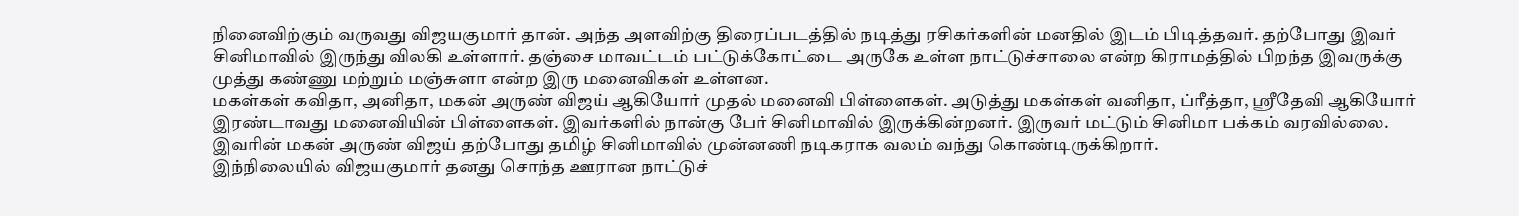நினைவிற்கும் வருவது விஜயகுமார் தான். அந்த அளவிற்கு திரைப்படத்தில் நடித்து ரசிகர்களின் மனதில் இடம் பிடித்தவர். தற்போது இவர் சினிமாவில் இருந்து விலகி உள்ளார். தஞ்சை மாவட்டம் பட்டுக்கோட்டை அருகே உள்ள நாட்டுச்சாலை என்ற கிராமத்தில் பிறந்த இவருக்கு முத்து கண்ணு மற்றும் மஞ்சுளா என்ற இரு மனைவிகள் உள்ளன.
மகள்கள் கவிதா, அனிதா, மகன் அருண் விஜய் ஆகியோர் முதல் மனைவி பிள்ளைகள். அடுத்து மகள்கள் வனிதா, ப்ரீத்தா, ஸ்ரீதேவி ஆகியோர் இரண்டாவது மனைவியின் பிள்ளைகள். இவர்களில் நான்கு பேர் சினிமாவில் இருக்கின்றனர். இருவர் மட்டும் சினிமா பக்கம் வரவில்லை. இவரின் மகன் அருண் விஜய் தற்போது தமிழ் சினிமாவில் முன்னணி நடிகராக வலம் வந்து கொண்டிருக்கிறார்.
இந்நிலையில் விஜயகுமார் தனது சொந்த ஊரான நாட்டுச்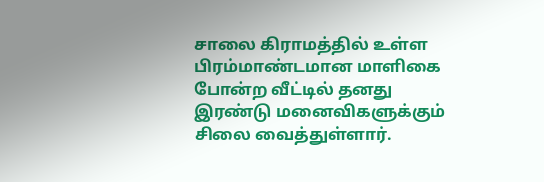சாலை கிராமத்தில் உள்ள பிரம்மாண்டமான மாளிகை போன்ற வீட்டில் தனது இரண்டு மனைவிகளுக்கும் சிலை வைத்துள்ளார்.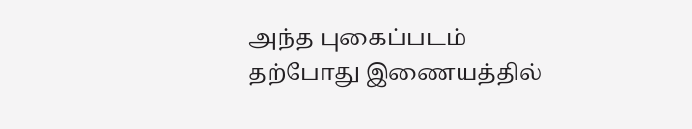அந்த புகைப்படம் தற்போது இணையத்தில்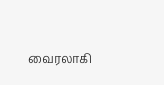வைரலாகி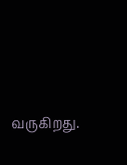வருகிறது.